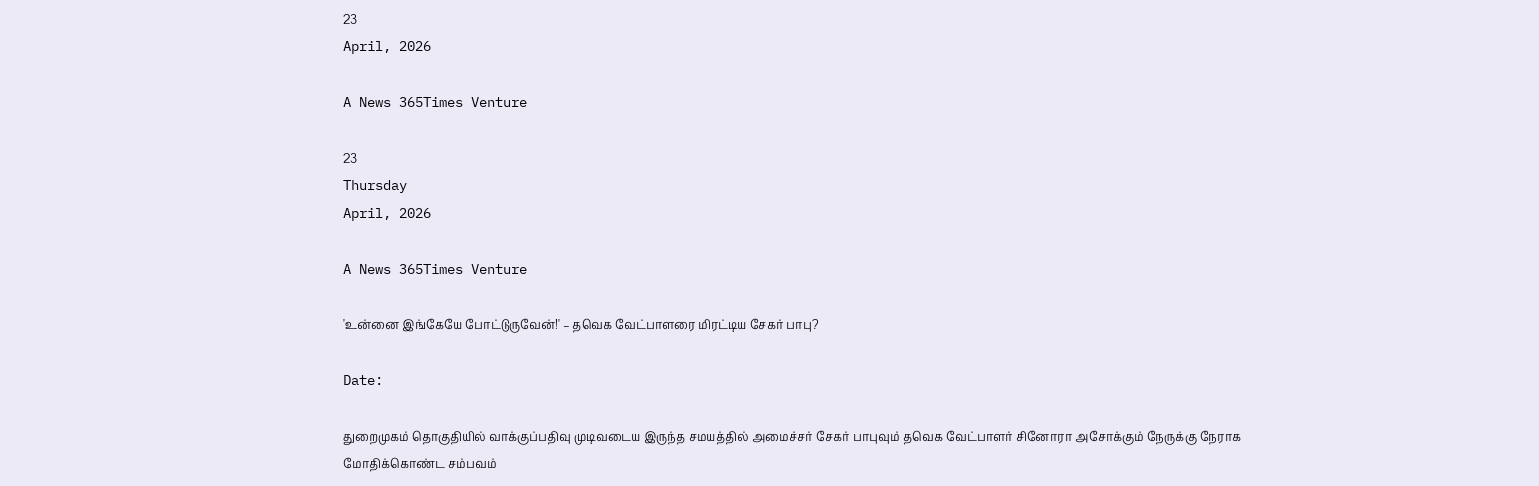23
April, 2026

A News 365Times Venture

23
Thursday
April, 2026

A News 365Times Venture

'உன்னை இங்கேயே போட்டுருவேன்!' – தவெக வேட்பாளரை மிரட்டிய சேகர் பாபு?

Date:

துறைமுகம் தொகுதியில் வாக்குப்பதிவு முடிவடைய இருந்த சமயத்தில் அமைச்சர் சேகர் பாபுவும் தவெக வேட்பாளர் சினோரா அசோக்கும் நேருக்கு நேராக மோதிக்கொண்ட சம்பவம்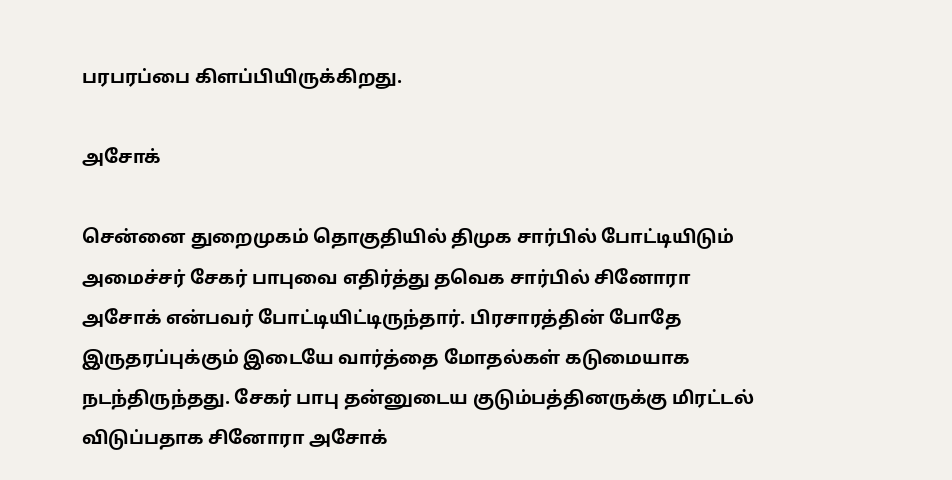பரபரப்பை கிளப்பியிருக்கிறது.

அசோக்

சென்னை துறைமுகம் தொகுதியில் திமுக சார்பில் போட்டியிடும் அமைச்சர் சேகர் பாபுவை எதிர்த்து தவெக சார்பில் சினோரா அசோக் என்பவர் போட்டியிட்டிருந்தார். பிரசாரத்தின் போதே இருதரப்புக்கும் இடையே வார்த்தை மோதல்கள் கடுமையாக நடந்திருந்தது. சேகர் பாபு தன்னுடைய குடும்பத்தினருக்கு மிரட்டல் விடுப்பதாக சினோரா அசோக்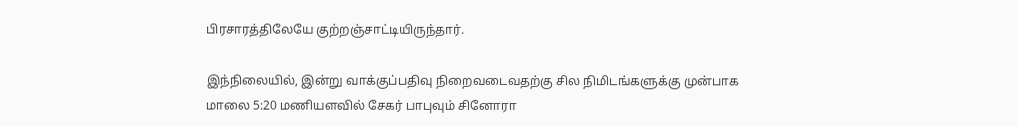பிரசாரத்திலேயே குற்றஞ்சாட்டியிருந்தார்.

இந்நிலையில், இன்று வாக்குப்பதிவு நிறைவடைவதற்கு சில நிமிடங்களுக்கு முன்பாக மாலை 5:20 மணியளவில் சேகர் பாபுவும் சினோரா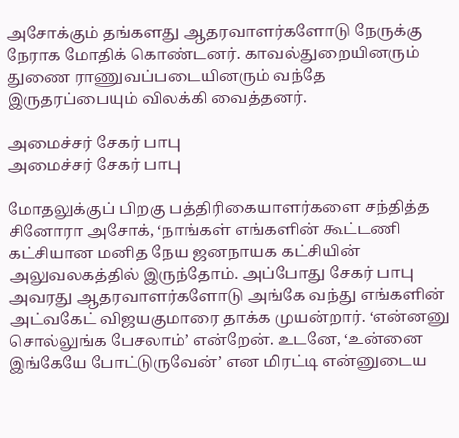அசோக்கும் தங்களது ஆதரவாளர்களோடு நேருக்கு நேராக மோதிக் கொண்டனர். காவல்துறையினரும் துணை ராணுவப்படையினரும் வந்தே இருதரப்பையும் விலக்கி வைத்தனர்.

அமைச்சர் சேகர் பாபு
அமைச்சர் சேகர் பாபு

மோதலுக்குப் பிறகு பத்திரிகையாளர்களை சந்தித்த சினோரா அசோக், ‘நாங்கள் எங்களின் கூட்டணி கட்சியான மனித நேய ஜனநாயக கட்சியின் அலுவலகத்தில் இருந்தோம். அப்போது சேகர் பாபு அவரது ஆதரவாளர்களோடு அங்கே வந்து எங்களின் அட்வகேட் விஜயகுமாரை தாக்க முயன்றார். ‘என்னனு சொல்லுங்க பேசலாம்’ என்றேன். உடனே, ‘உன்னை இங்கேயே போட்டுருவேன்’ என மிரட்டி என்னுடைய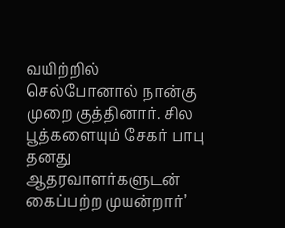வயிற்றில் செல்போனால் நான்கு முறை குத்தினார். சில பூத்களையும் சேகர் பாபு தனது ஆதரவாளர்களுடன் கைப்பற்ற முயன்றார்’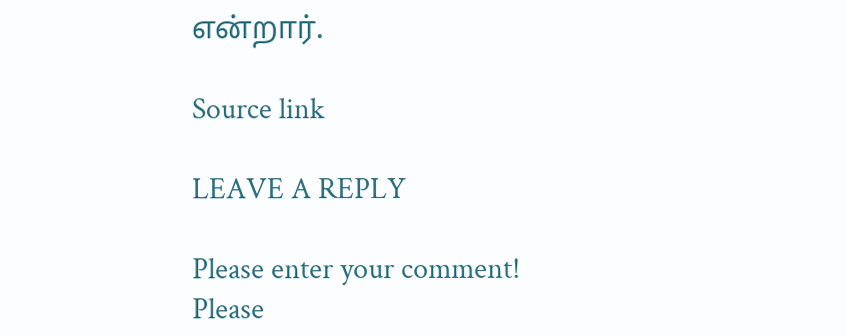என்றார்.

Source link

LEAVE A REPLY

Please enter your comment!
Please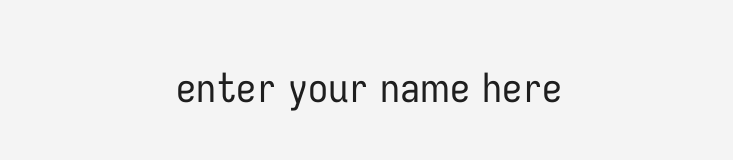enter your name here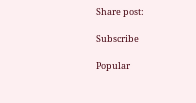Share post:

Subscribe

Popular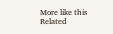More like this
Related